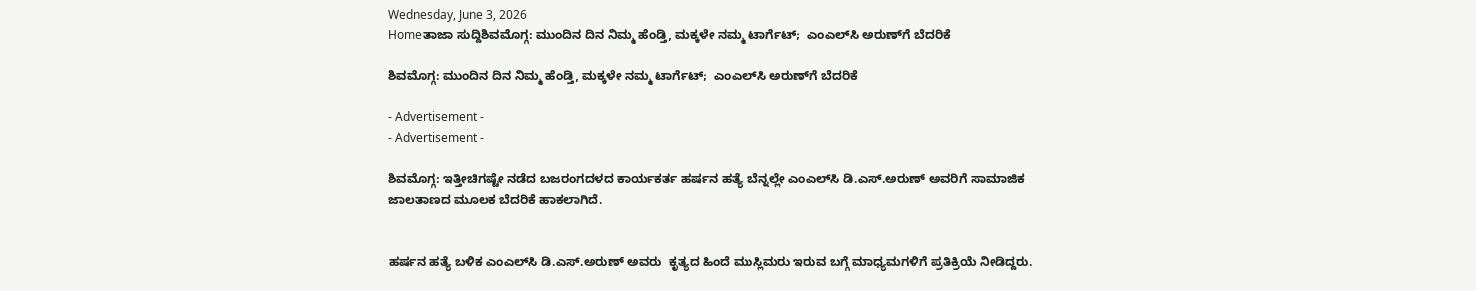Wednesday, June 3, 2026
Homeತಾಜಾ ಸುದ್ದಿಶಿವಮೊಗ್ಗ: ಮುಂದಿನ ದಿನ ನಿಮ್ಮ ಹೆಂಡ್ತಿ, ಮಕ್ಕಳೇ ನಮ್ಮ ಟಾರ್ಗೆಟ್;  ಎಂಎಲ್‌ಸಿ ಅರುಣ್‌ಗೆ ಬೆದರಿಕೆ

ಶಿವಮೊಗ್ಗ: ಮುಂದಿನ ದಿನ ನಿಮ್ಮ ಹೆಂಡ್ತಿ, ಮಕ್ಕಳೇ ನಮ್ಮ ಟಾರ್ಗೆಟ್;  ಎಂಎಲ್‌ಸಿ ಅರುಣ್‌ಗೆ ಬೆದರಿಕೆ

- Advertisement -
- Advertisement -

ಶಿವಮೊಗ್ಗ: ಇತ್ತೀಚಿಗಷ್ಟೇ ನಡೆದ ಬಜರಂಗದಳದ ಕಾರ್ಯಕರ್ತ ಹರ್ಷನ ಹತ್ಯೆ ಬೆನ್ನಲ್ಲೇ ಎಂಎಲ್‌ಸಿ ಡಿ.ಎಸ್.ಅರುಣ್ ಅವರಿಗೆ ಸಾಮಾಜಿಕ ಜಾಲತಾಣದ ಮೂಲಕ ಬೆದರಿಕೆ ಹಾಕಲಾಗಿದೆ.


ಹರ್ಷನ ಹತ್ಯೆ ಬಳಿಕ ಎಂಎಲ್‌ಸಿ ಡಿ.ಎಸ್.ಅರುಣ್ ಅವರು  ಕೃತ್ಯದ ಹಿಂದೆ ಮುಸ್ಲಿಮರು ಇರುವ ಬಗ್ಗೆ ಮಾಧ್ಯಮಗಳಿಗೆ ಪ್ರತಿಕ್ರಿಯೆ ನೀಡಿದ್ದರು.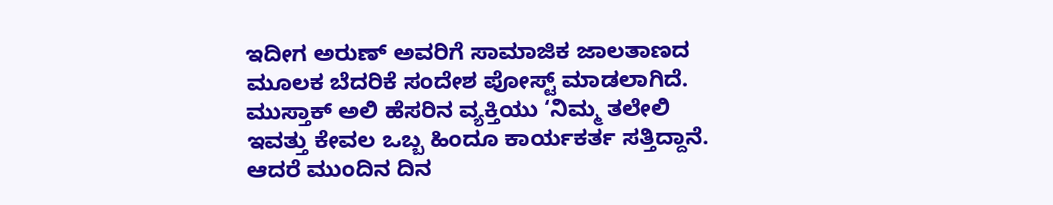ಇದೀಗ ಅರುಣ್ ಅವರಿಗೆ ಸಾಮಾಜಿಕ ಜಾಲತಾಣದ ಮೂಲಕ ಬೆದರಿಕೆ ಸಂದೇಶ ಪೋಸ್ಟ್ ಮಾಡಲಾಗಿದೆ. ಮುಸ್ತಾಕ್ ಅಲಿ ಹೆಸರಿನ ವ್ಯಕ್ತಿಯು ‘ನಿಮ್ಮ ತಲೇಲಿ ಇವತ್ತು ಕೇವಲ ಒಬ್ಬ ಹಿಂದೂ ಕಾರ್ಯಕರ್ತ ಸತ್ತಿದ್ದಾನೆ. ಆದರೆ ಮುಂದಿನ ದಿನ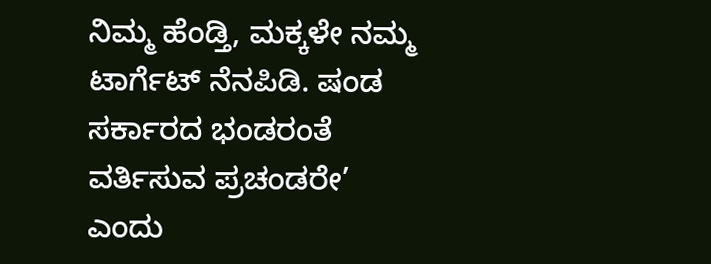ನಿಮ್ಮ ಹೆಂಡ್ತಿ, ಮಕ್ಕಳೇ ನಮ್ಮ ಟಾರ್ಗೆಟ್ ನೆನಪಿಡಿ. ಷಂಡ ಸರ್ಕಾರದ ಭಂಡರಂತೆ ವರ್ತಿಸುವ ಪ್ರಚಂಡರೇ’ ಎಂದು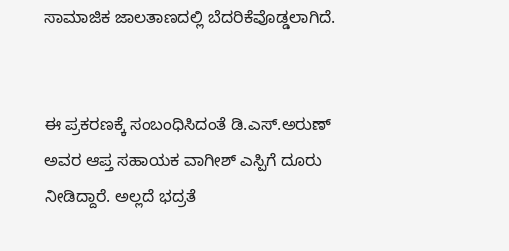ಸಾಮಾಜಿಕ ಜಾಲತಾಣದಲ್ಲಿ ಬೆದರಿಕೆವೊಡ್ಡಲಾಗಿದೆ.


ಈ ಪ್ರಕರಣಕ್ಕೆ ಸಂಬಂಧಿಸಿದಂತೆ ಡಿ.ಎಸ್.ಅರುಣ್ ಅವರ ಆಪ್ತ ಸಹಾಯಕ ವಾಗೀಶ್ ಎಸ್ಪಿಗೆ ದೂರು ನೀಡಿದ್ದಾರೆ. ಅಲ್ಲದೆ ಭದ್ರತೆ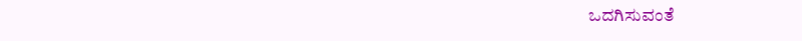ಒದಗಿಸುವಂತೆ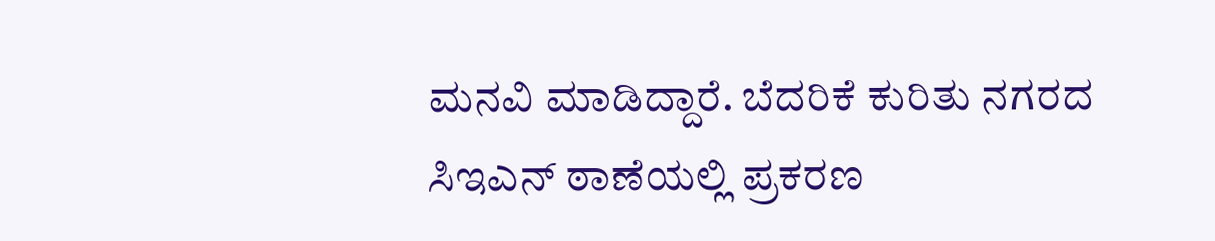ಮನವಿ ಮಾಡಿದ್ದಾರೆ. ಬೆದರಿಕೆ ಕುರಿತು ನಗರದ ಸಿಇಎನ್ ಠಾಣೆಯಲ್ಲಿ ಪ್ರಕರಣ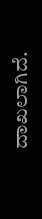ದಾಖಲಾಗಿದೆ.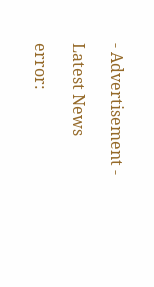- Advertisement -

Latest News

error: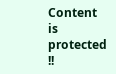Content is protected !!